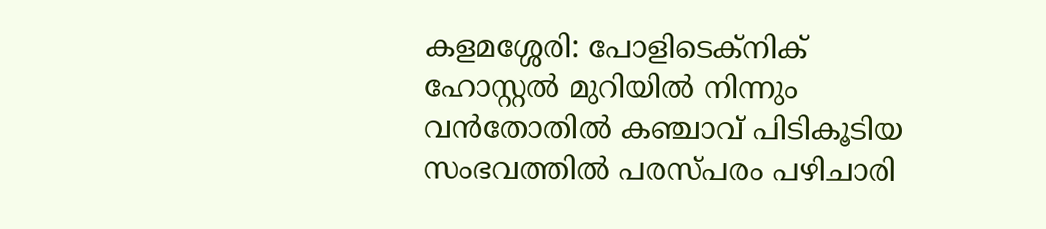കളമശ്ശേരി: പോളിടെക്‌നിക് ഹോസ്റ്റല്‍ മുറിയില്‍ നിന്നും വന്‍തോതില്‍ കഞ്ചാവ് പിടികൂടിയ സംഭവത്തില്‍ പരസ്പരം പഴിചാരി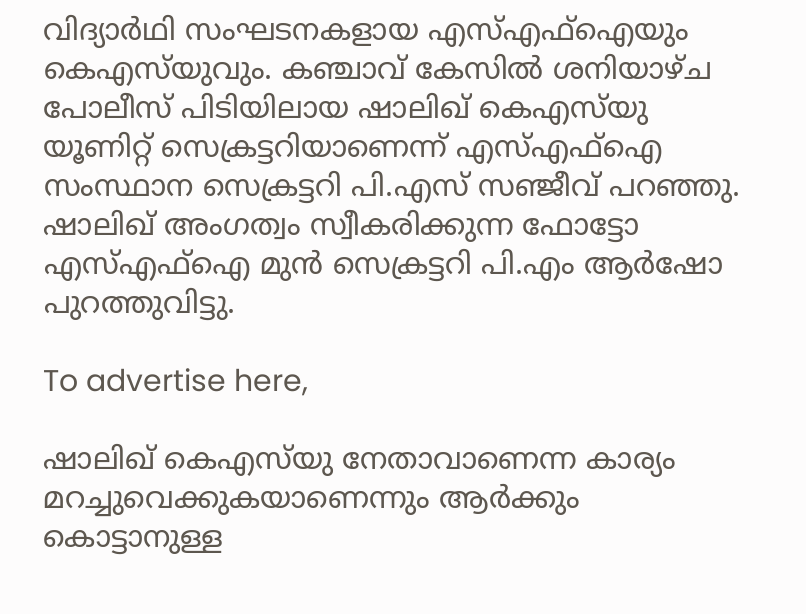വിദ്യാര്‍ഥി സംഘടനകളായ എസ്എഫ്‌ഐയും കെഎസ്‌യുവും. കഞ്ചാവ് കേസില്‍ ശനിയാഴ്ച പോലീസ് പിടിയിലായ ഷാലിഖ് കെഎസ്‌യു യൂണിറ്റ് സെക്രട്ടറിയാണെന്ന് എസ്എഫ്‌ഐ സംസ്ഥാന സെക്രട്ടറി പി.എസ് സഞ്ജീവ് പറഞ്ഞു. ഷാലിഖ് അംഗത്വം സ്വീകരിക്കുന്ന ഫോട്ടോ എസ്എഫ്‌ഐ മുന്‍ സെക്രട്ടറി പി.എം ആര്‍ഷോ പുറത്തുവിട്ടു.

To advertise here,

ഷാലിഖ് കെഎസ്‌യു നേതാവാണെന്ന കാര്യം മറച്ചുവെക്കുകയാണെന്നും ആര്‍ക്കും കൊട്ടാനുള്ള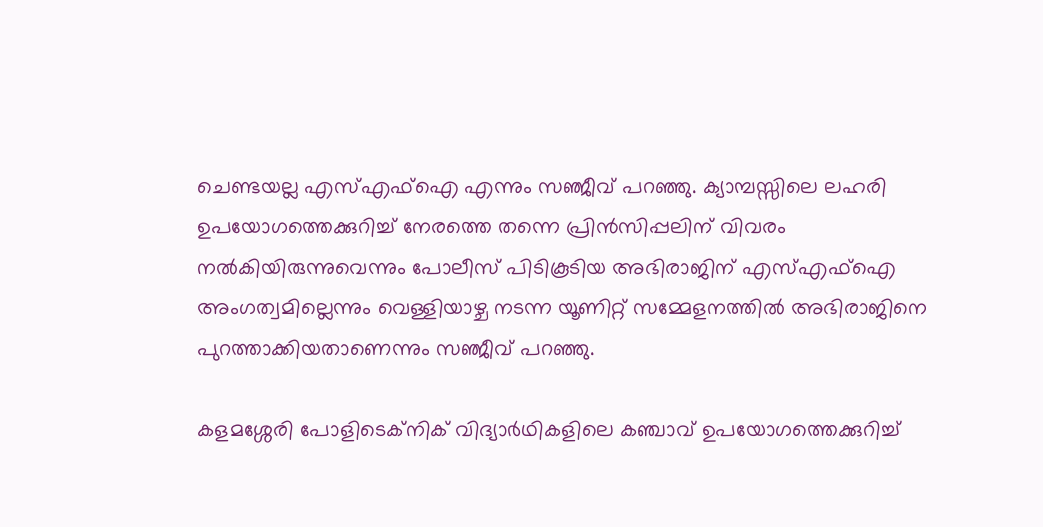ചെണ്ടയല്ല എസ്എഫ്ഐ എന്നും സഞ്ജീവ് പറഞ്ഞു. ക്യാമ്പസ്സിലെ ലഹരി ഉപയോഗത്തെക്കുറിച്ച് നേരത്തെ തന്നെ പ്രിന്‍സിപ്പലിന് വിവരം നല്‍കിയിരുന്നുവെന്നും പോലീസ് പിടികൂടിയ അഭിരാജിന് എസ്എഫ്‌ഐ അംഗത്വമില്ലെന്നും വെള്ളിയാഴ്ച നടന്ന യൂണിറ്റ് സമ്മേളനത്തില്‍ അഭിരാജിനെ പുറത്താക്കിയതാണെന്നും സഞ്ജീവ് പറഞ്ഞു.

കളമശ്ശേരി പോളിടെക്‌നിക് വിദ്യാര്‍ഥികളിലെ കഞ്ചാവ് ഉപയോഗത്തെക്കുറിച്ച്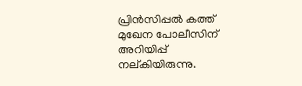പ്രിന്‍സിപ്പല്‍ കത്ത് മുഖേന പോലീസിന് അറിയിപ്പ് നല്കിയിരുന്നു.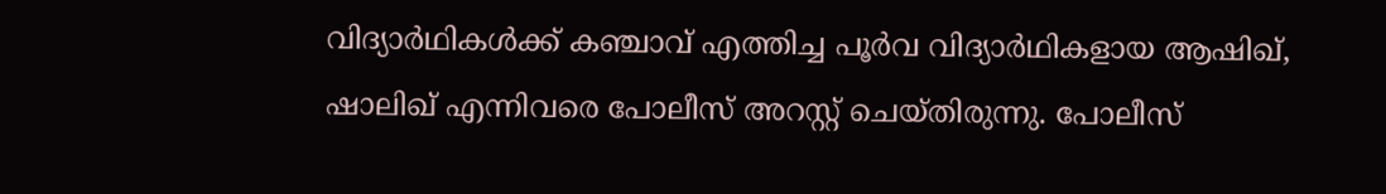വിദ്യാര്‍ഥികള്‍ക്ക് കഞ്ചാവ് എത്തിച്ച പൂര്‍വ വിദ്യാര്‍ഥികളായ ആഷിഖ്, ഷാലിഖ് എന്നിവരെ പോലീസ് അറസ്റ്റ് ചെയ്തിരുന്നു. പോലീസ്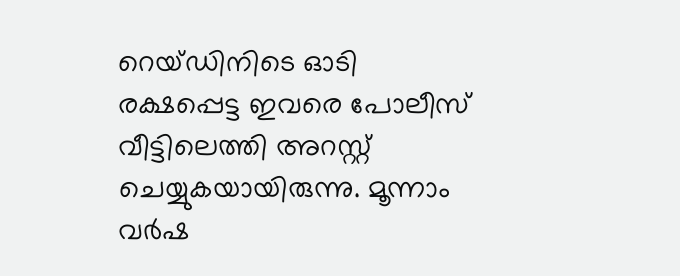റെയ്ഡിനിടെ ഓടി രക്ഷപ്പെട്ട ഇവരെ പോലീസ് വീട്ടിലെത്തി അറസ്റ്റ് ചെയ്യുകയായിരുന്നു. മൂന്നാം വര്‍ഷ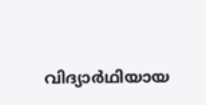വിദ്യാര്‍ഥിയായ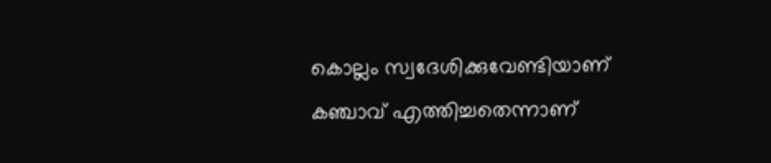കൊല്ലം സ്വദേശിക്കുവേണ്ടിയാണ് കഞ്ചാവ് എത്തിച്ചതെന്നാണ്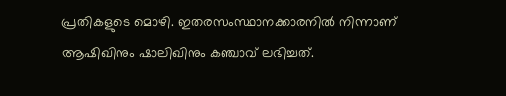പ്രതികളുടെ മൊഴി. ഇതരസംസ്ഥാനക്കാരനില്‍ നിന്നാണ് ആഷിഖിനും ഷാലിഖിനും കഞ്ചാവ് ലഭിച്ചത്.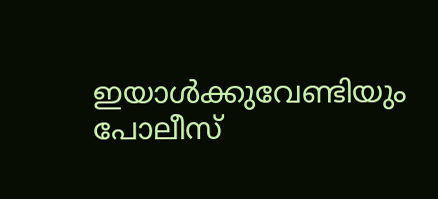ഇയാള്‍ക്കുവേണ്ടിയും പോലീസ്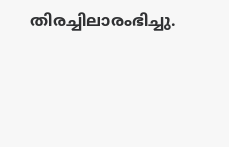തിരച്ചിലാരംഭിച്ചു.